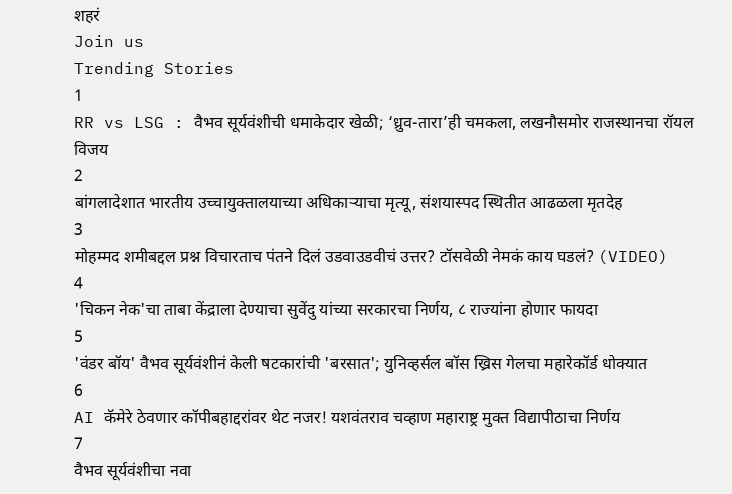शहरं
Join us
Trending Stories
1
RR vs LSG : वैभव सूर्यवंशीची धमाकेदार खेळी; ‘ध्रुव-तारा’ही चमकला, लखनौसमोर राजस्थानचा रॉयल विजय
2
बांगलादेशात भारतीय उच्चायुक्तालयाच्या अधिकाऱ्याचा मृत्यू, संशयास्पद स्थितीत आढळला मृतदेह
3
मोहम्मद शमीबद्दल प्रश्न विचारताच पंतने दिलं उडवाउडवीचं उत्तर? टॉसवेळी नेमकं काय घडलं? (VIDEO)
4
'चिकन नेक'चा ताबा केंद्राला देण्याचा सुवेंदु यांच्या सरकारचा निर्णय, ८ राज्यांना होणार फायदा
5
'वंडर बॉय' वैभव सूर्यवंशीनं केली षटकारांची 'बरसात'; युनिव्हर्सल बॉस ख्रिस गेलचा महारेकॉर्ड धोक्यात
6
AI कॅमेरे ठेवणार कॉपीबहाद्दरांवर थेट नजर! यशवंतराव चव्हाण महाराष्ट्र मुक्त विद्यापीठाचा निर्णय
7
वैभव सूर्यवंशीचा नवा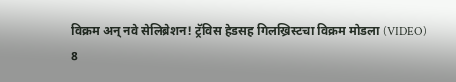विक्रम अन् नवे सेलिब्रेशन! ट्रॅविस हेडसह गिलख्रिस्टचा विक्रम मोडला (VIDEO)
8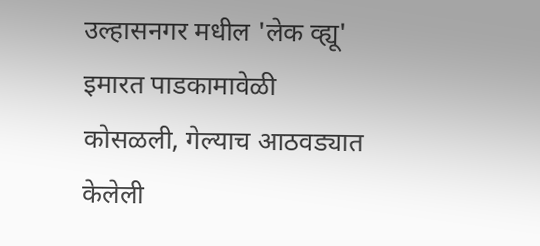उल्हासनगर मधील 'लेक व्ह्यू' इमारत पाडकामावेळी कोसळली, गेल्याच आठवड्यात केलेली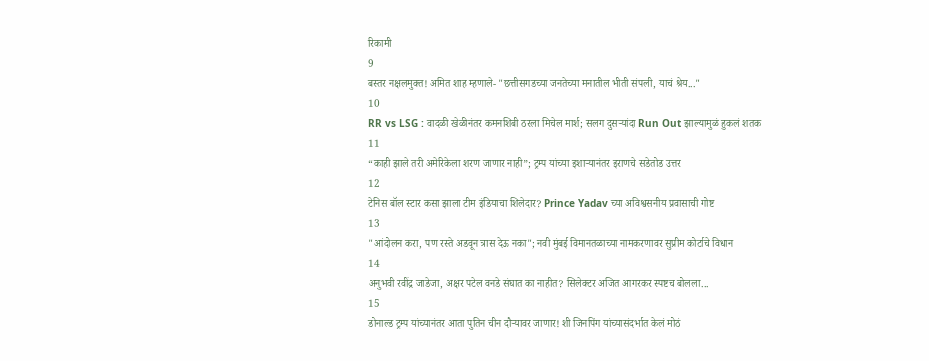रिकामी
9
बस्तर नक्षलमुक्त! अमित शाह म्हणाले- "छत्तीसगडच्या जनतेच्या मनातील भीती संपली, याचं श्रेय..."
10
RR vs LSG : वादळी खेळीनंतर कमनशिबी ठरला मिचेल मार्श; सलग दुसऱ्यांदा Run Out झाल्यामुळं हुकलं शतक
11
“काही झाले तरी अमेरिकेला शरण जाणार नाही”; ट्रम्प यांच्या इशाऱ्यानंतर इराणचे सडेतोड उत्तर
12
टेनिस बॉल स्टार कसा झाला टीम इंडियाचा शिलेदार? Prince Yadav च्या अविश्वसनीय प्रवासाची गोष्ट
13
"आंदोलन करा, पण रस्ते अडवून त्रास देऊ नका"; नवी मुंबई विमानतळाच्या नामकरणावर सुप्रीम कोर्टाचे विधान
14
अनुभवी रवींद्र जाडेजा, अक्षर पटेल वनडे संघात का नाहीत? सिलेक्टर अजित आगरकर स्पष्टच बोलला...
15
डोनाल्ड ट्रम्प यांच्यानंतर आता पुतिन चीन दौऱ्यावर जाणार! शी जिनपिंग यांच्यासंदर्भात केलं मोठं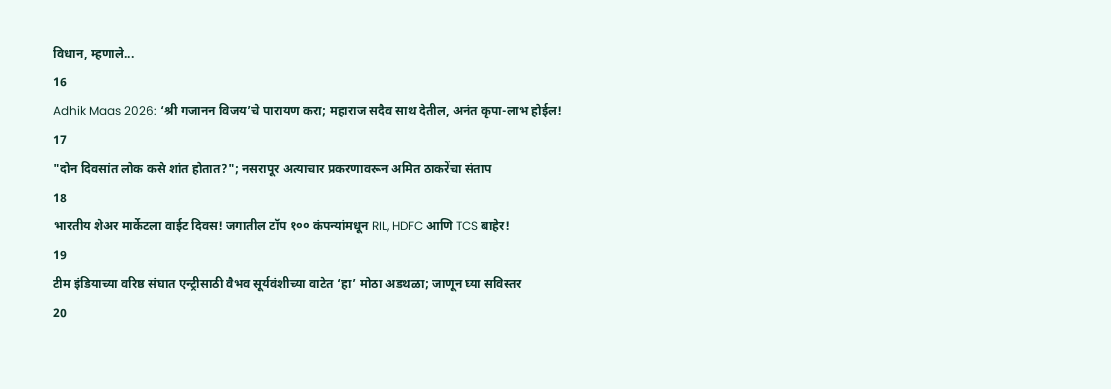विधान, म्हणाले...
16
Adhik Maas 2026: ‘श्री गजानन विजय’चे पारायण करा; महाराज सदैव साथ देतील, अनंत कृपा-लाभ होईल!
17
"दोन दिवसांत लोक कसे शांत होतात?"; नसरापूर अत्याचार प्रकरणावरून अमित ठाकरेंचा संताप
18
भारतीय शेअर मार्केटला वाईट दिवस! जगातील टॉप १०० कंपन्यांमधून RIL, HDFC आणि TCS बाहेर!
19
टीम इंडियाच्या वरिष्ठ संघात एन्ट्रीसाठी वैभव सूर्यवंशीच्या वाटेत ‘हा’ मोठा अडथळा; जाणून घ्या सविस्तर
20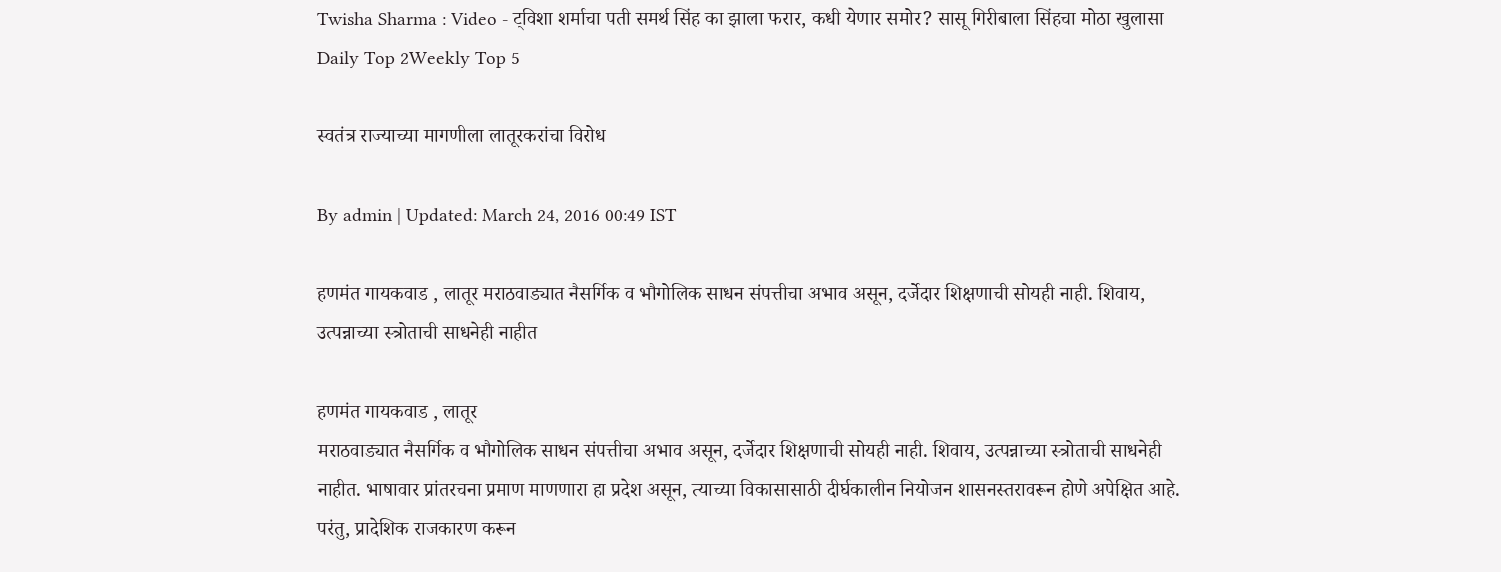Twisha Sharma : Video - ट्विशा शर्माचा पती समर्थ सिंह का झाला फरार, कधी येणार समोर? सासू गिरीबाला सिंहचा मोठा खुलासा
Daily Top 2Weekly Top 5

स्वतंत्र राज्याच्या मागणीला लातूरकरांचा विरोध

By admin | Updated: March 24, 2016 00:49 IST

हणमंत गायकवाड , लातूर मराठवाड्यात नैसर्गिक व भौगोलिक साधन संपत्तीचा अभाव असून, दर्जेदार शिक्षणाची सोयही नाही. शिवाय, उत्पन्नाच्या स्त्रोताची साधनेही नाहीत

हणमंत गायकवाड , लातूर
मराठवाड्यात नैसर्गिक व भौगोलिक साधन संपत्तीचा अभाव असून, दर्जेदार शिक्षणाची सोयही नाही. शिवाय, उत्पन्नाच्या स्त्रोताची साधनेही नाहीत. भाषावार प्रांतरचना प्रमाण माणणारा हा प्रदेश असून, त्याच्या विकासासाठी दीर्घकालीन नियोजन शासनस्तरावरून होणे अपेक्षित आहे. परंतु, प्रादेशिक राजकारण करून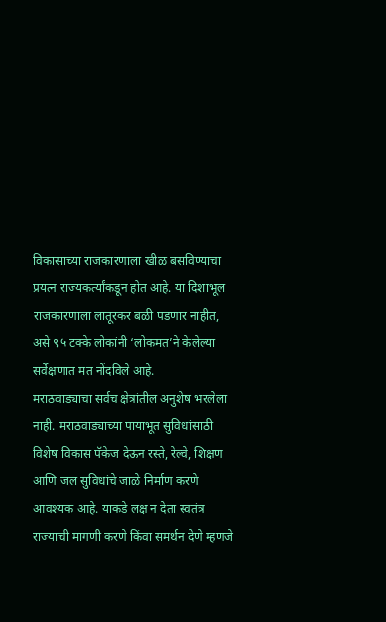विकासाच्या राजकारणाला खीळ बसविण्याचा प्रयत्न राज्यकर्त्यांकडून होत आहे. या दिशाभूल राजकारणाला लातूरकर बळी पडणार नाहीत, असे ९५ टक्के लोकांनी ‘लोकमत’ने केलेल्या सर्वेक्षणात मत नोंदविले आहे.
मराठवाड्याचा सर्वच क्षेत्रांतील अनुशेष भरलेला नाही. मराठवाड्याच्या पायाभूत सुविधांसाठी विशेष विकास पॅकेज देऊन रस्ते, रेल्वे, शिक्षण आणि जल सुविधांचे जाळे निर्माण करणे आवश्यक आहे. याकडे लक्ष न देता स्वतंत्र राज्याची मागणी करणे किंवा समर्थन देणे म्हणजे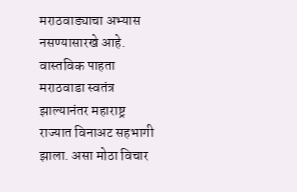मराठवाड्याचा अभ्यास नसण्यासारखे आहे. वास्तविक पाहता मराठवाडा स्वतंत्र झाल्यानंतर महाराष्ट्र राज्यात विनाअट सहभागी झाला. असा मोठा विचार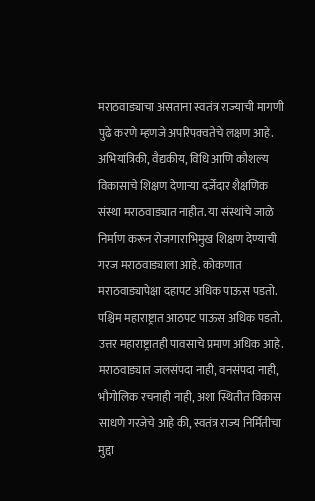मराठवाड्याचा असताना स्वतंत्र राज्याची मागणी पुढे करणे म्हणजे अपरिपक्वतेचे लक्षण आहे. अभियांत्रिकी, वैद्यकीय, विधि आणि कौशल्य विकासाचे शिक्षण देणाऱ्या दर्जेदार शैक्षणिक संस्था मराठवाड्यात नाहीत. या संस्थांचे जाळे निर्माण करून रोजगाराभिमुख शिक्षण देण्याची गरज मराठवाड्याला आहे. कोकणात मराठवाड्यापेक्षा दहापट अधिक पाऊस पडतो. पश्चिम महाराष्ट्रात आठपट पाऊस अधिक पडतो. उत्तर महाराष्ट्रातही पावसाचे प्रमाण अधिक आहे. मराठवाड्यात जलसंपदा नाही, वनसंपदा नाही, भौगोलिक रचनाही नाही, अशा स्थितीत विकास साधणे गरजेचे आहे की, स्वतंत्र राज्य निर्मितीचा मुद्दा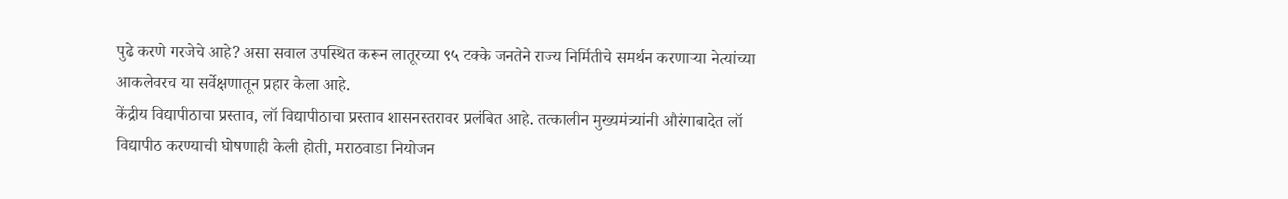पुढे करणे गरजेचे आहे? असा सवाल उपस्थित करून लातूरच्या ९५ टक्के जनतेने राज्य निर्मितीचे समर्थन करणाऱ्या नेत्यांच्या आकलेवरच या सर्वेक्षणातून प्रहार केला आहे.
केंद्रीय विद्यापीठाचा प्रस्ताव, लॉ विद्यापीठाचा प्रस्ताव शासनस्तरावर प्रलंबित आहे. तत्कालीन मुख्यमंत्र्यांनी औरंगाबादेत लॉ विद्यापीठ करण्याची घोषणाही केली होती, मराठवाडा नियोजन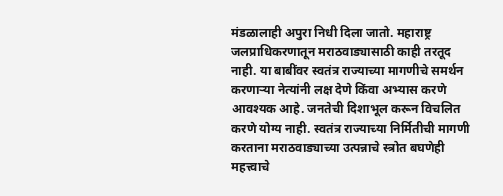मंडळालाही अपुरा निधी दिला जातो. महाराष्ट्र जलप्राधिकरणातून मराठवाड्यासाठी काही तरतूद नाही. या बाबींवर स्वतंत्र राज्याच्या मागणीचे समर्थन करणाऱ्या नेत्यांनी लक्ष देणे किंवा अभ्यास करणे आवश्यक आहे. जनतेची दिशाभूल करून विचलित करणे योग्य नाही. स्वतंत्र राज्याच्या निर्मितीची मागणी करताना मराठवाड्याच्या उत्पन्नाचे स्त्रोत बघणेही महत्त्वाचे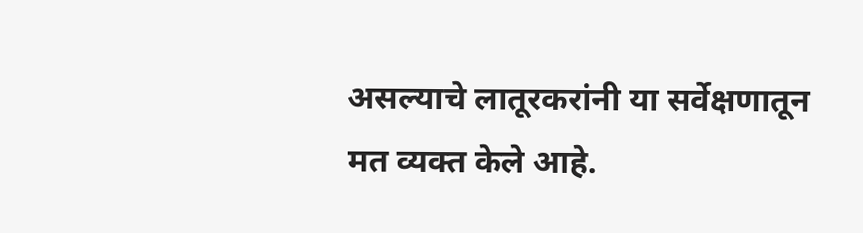असल्याचे लातूरकरांनी या सर्वेक्षणातून मत व्यक्त केले आहे.